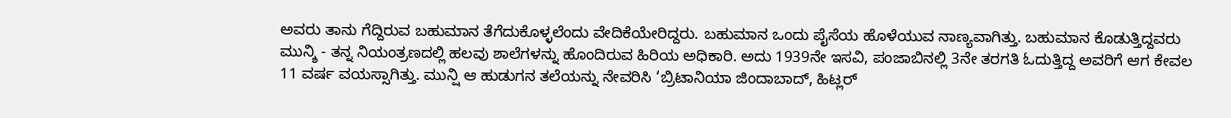ಅವರು ತಾನು ಗೆದ್ದಿರುವ ಬಹುಮಾನ ತೆಗೆದುಕೊಳ್ಳಲೆಂದು ವೇದಿಕೆಯೇರಿದ್ದರು. ಬಹುಮಾನ ಒಂದು ಪೈಸೆಯ ಹೊಳೆಯುವ ನಾಣ್ಯವಾಗಿತ್ತು. ಬಹುಮಾನ ಕೊಡುತ್ತಿದ್ದವರು ಮುನ್ಶಿ - ತನ್ನ ನಿಯಂತ್ರಣದಲ್ಲಿ ಹಲವು ಶಾಲೆಗಳನ್ನು ಹೊಂದಿರುವ ಹಿರಿಯ ಅಧಿಕಾರಿ. ಅದು 1939ನೇ ಇಸವಿ, ಪಂಜಾಬಿನಲ್ಲಿ 3ನೇ ತರಗತಿ ಓದುತ್ತಿದ್ದ ಅವರಿಗೆ ಆಗ ಕೇವಲ 11 ವರ್ಷ ವಯಸ್ಸಾಗಿತ್ತು. ಮುನ್ಷಿ ಆ ಹುಡುಗನ ತಲೆಯನ್ನು ನೇವರಿಸಿ ‘ಬ್ರಿಟಾನಿಯಾ ಜಿಂದಾಬಾದ್, ಹಿಟ್ಲರ್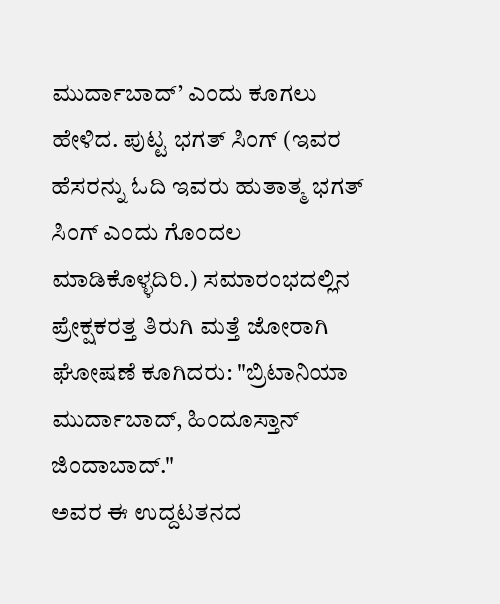ಮುರ್ದಾಬಾದ್’ ಎಂದು ಕೂಗಲು ಹೇಳಿದ. ಪುಟ್ಟ ಭಗತ್ ಸಿಂಗ್ (ಇವರ ಹೆಸರನ್ನು ಓದಿ ಇವರು ಹುತಾತ್ಮ ಭಗತ್ ಸಿಂಗ್ ಎಂದು ಗೊಂದಲ ಮಾಡಿಕೊಳ್ಳದಿರಿ.) ಸಮಾರಂಭದಲ್ಲಿನ ಪ್ರೇಕ್ಷಕರತ್ತ ತಿರುಗಿ ಮತ್ತೆ ಜೋರಾಗಿ ಘೋಷಣೆ ಕೂಗಿದರು: "ಬ್ರಿಟಾನಿಯಾ ಮುರ್ದಾಬಾದ್, ಹಿಂದೂಸ್ತಾನ್ ಜಿಂದಾಬಾದ್."
ಅವರ ಈ ಉದ್ದಟತನದ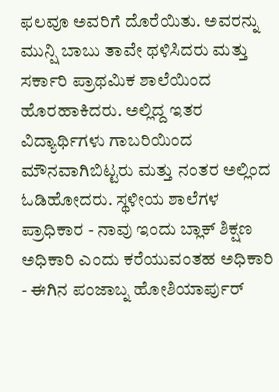ಫಲವೂ ಅವರಿಗೆ ದೊರೆಯಿತು. ಅವರನ್ನು ಮುನ್ಷಿ ಬಾಬು ತಾವೇ ಥಳಿಸಿದರು ಮತ್ತು ಸರ್ಕಾರಿ ಪ್ರಾಥಮಿಕ ಶಾಲೆಯಿಂದ ಹೊರಹಾಕಿದರು. ಅಲ್ಲಿದ್ದ ಇತರ ವಿದ್ಯಾರ್ಥಿಗಳು ಗಾಬರಿಯಿಂದ ಮೌನವಾಗಿಬಿಟ್ಟರು ಮತ್ತು ನಂತರ ಅಲ್ಲಿಂದ ಓಡಿಹೋದರು. ಸ್ಥಳೀಯ ಶಾಲೆಗಳ ಪ್ರಾಧಿಕಾರ - ನಾವು ಇಂದು ಬ್ಲಾಕ್ ಶಿಕ್ಷಣ ಅಧಿಕಾರಿ ಎಂದು ಕರೆಯುವಂತಹ ಅಧಿಕಾರಿ - ಈಗಿನ ಪಂಜಾಬ್ನ ಹೋಶಿಯಾರ್ಪುರ್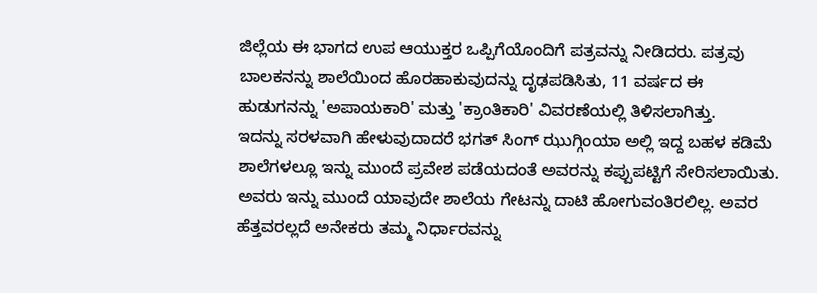ಜಿಲ್ಲೆಯ ಈ ಭಾಗದ ಉಪ ಆಯುಕ್ತರ ಒಪ್ಪಿಗೆಯೊಂದಿಗೆ ಪತ್ರವನ್ನು ನೀಡಿದರು. ಪತ್ರವು ಬಾಲಕನನ್ನು ಶಾಲೆಯಿಂದ ಹೊರಹಾಕುವುದನ್ನು ದೃಢಪಡಿಸಿತು, 11 ವರ್ಷದ ಈ ಹುಡುಗನನ್ನು 'ಅಪಾಯಕಾರಿ' ಮತ್ತು 'ಕ್ರಾಂತಿಕಾರಿ' ವಿವರಣೆಯಲ್ಲಿ ತಿಳಿಸಲಾಗಿತ್ತು.
ಇದನ್ನು ಸರಳವಾಗಿ ಹೇಳುವುದಾದರೆ ಭಗತ್ ಸಿಂಗ್ ಝುಗ್ಗಿಂಯಾ ಅಲ್ಲಿ ಇದ್ದ ಬಹಳ ಕಡಿಮೆ ಶಾಲೆಗಳಲ್ಲೂ ಇನ್ನು ಮುಂದೆ ಪ್ರವೇಶ ಪಡೆಯದಂತೆ ಅವರನ್ನು ಕಪ್ಪುಪಟ್ಟಿಗೆ ಸೇರಿಸಲಾಯಿತು. ಅವರು ಇನ್ನು ಮುಂದೆ ಯಾವುದೇ ಶಾಲೆಯ ಗೇಟನ್ನು ದಾಟಿ ಹೋಗುವಂತಿರಲಿಲ್ಲ. ಅವರ ಹೆತ್ತವರಲ್ಲದೆ ಅನೇಕರು ತಮ್ಮ ನಿರ್ಧಾರವನ್ನು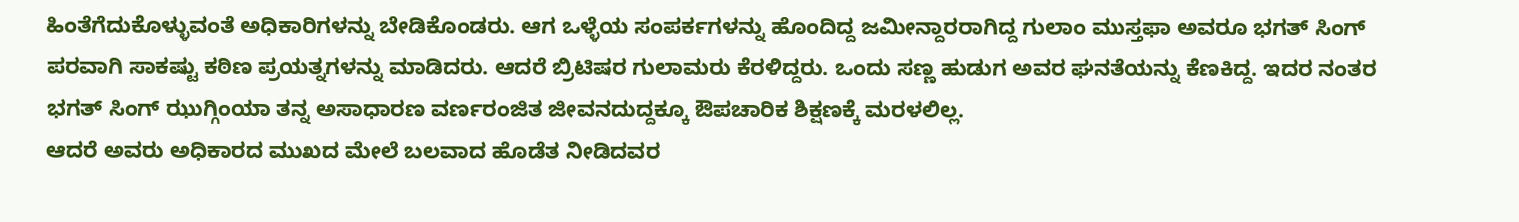ಹಿಂತೆಗೆದುಕೊಳ್ಳುವಂತೆ ಅಧಿಕಾರಿಗಳನ್ನು ಬೇಡಿಕೊಂಡರು. ಆಗ ಒಳ್ಳೆಯ ಸಂಪರ್ಕಗಳನ್ನು ಹೊಂದಿದ್ದ ಜಮೀನ್ದಾರರಾಗಿದ್ದ ಗುಲಾಂ ಮುಸ್ತಫಾ ಅವರೂ ಭಗತ್ ಸಿಂಗ್ ಪರವಾಗಿ ಸಾಕಷ್ಟು ಕಠಿಣ ಪ್ರಯತ್ನಗಳನ್ನು ಮಾಡಿದರು. ಆದರೆ ಬ್ರಿಟಿಷರ ಗುಲಾಮರು ಕೆರಳಿದ್ದರು. ಒಂದು ಸಣ್ಣ ಹುಡುಗ ಅವರ ಘನತೆಯನ್ನು ಕೆಣಕಿದ್ದ. ಇದರ ನಂತರ ಭಗತ್ ಸಿಂಗ್ ಝುಗ್ಗಿಂಯಾ ತನ್ನ ಅಸಾಧಾರಣ ವರ್ಣರಂಜಿತ ಜೀವನದುದ್ದಕ್ಕೂ ಔಪಚಾರಿಕ ಶಿಕ್ಷಣಕ್ಕೆ ಮರಳಲಿಲ್ಲ.
ಆದರೆ ಅವರು ಅಧಿಕಾರದ ಮುಖದ ಮೇಲೆ ಬಲವಾದ ಹೊಡೆತ ನೀಡಿದವರ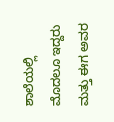ಶಾಲೆಯಲ್ಲಿ ಮೊದಲೂ ಇದ್ದರು ಮತ್ತು ಈಗ ಅವರ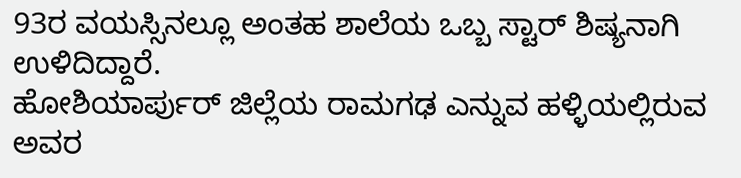93ರ ವಯಸ್ಸಿನಲ್ಲೂ ಅಂತಹ ಶಾಲೆಯ ಒಬ್ಬ ಸ್ಟಾರ್ ಶಿಷ್ಯನಾಗಿ ಉಳಿದಿದ್ದಾರೆ.
ಹೋಶಿಯಾರ್ಪುರ್ ಜಿಲ್ಲೆಯ ರಾಮಗಢ ಎನ್ನುವ ಹಳ್ಳಿಯಲ್ಲಿರುವ ಅವರ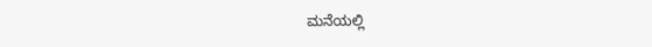ಮನೆಯಲ್ಲಿ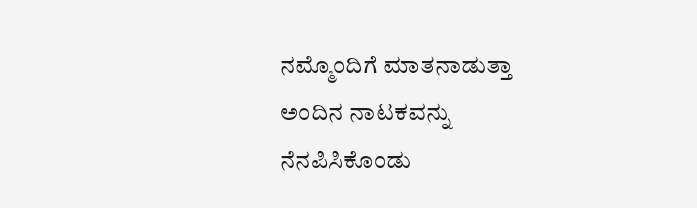ನಮ್ಮೊಂದಿಗೆ ಮಾತನಾಡುತ್ತಾ ಅಂದಿನ ನಾಟಕವನ್ನು ನೆನಪಿಸಿಕೊಂಡು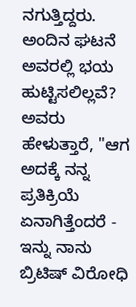ನಗುತ್ತಿದ್ದರು. ಅಂದಿನ ಘಟನೆ ಅವರಲ್ಲಿ ಭಯ ಹುಟ್ಟಿಸಲಿಲ್ಲವೆ? ಅವರು ಹೇಳುತ್ತಾರೆ, "ಆಗ ಅದಕ್ಕೆ ನನ್ನ ಪ್ರತಿಕ್ರಿಯೆ ಏನಾಗಿತ್ತೆಂದರೆ - ಇನ್ನು ನಾನು ಬ್ರಿಟಿಷ್ ವಿರೋಧಿ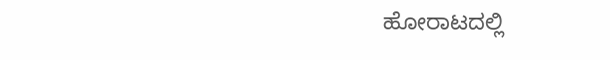ಹೋರಾಟದಲ್ಲಿ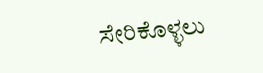ಸೇರಿಕೊಳ್ಳಲು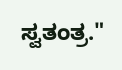ಸ್ವತಂತ್ರ."